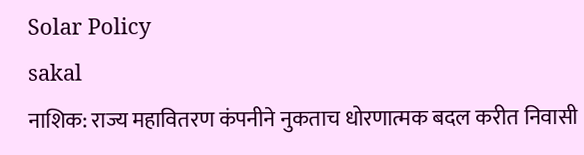Solar Policy
sakal
नाशिक: राज्य महावितरण कंपनीने नुकताच धोरणात्मक बदल करीत निवासी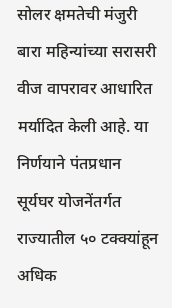सोलर क्षमतेची मंजुरी बारा महिन्यांच्या सरासरी वीज वापरावर आधारित मर्यादित केली आहे. या निर्णयाने पंतप्रधान सूर्यघर योजनेंतर्गत राज्यातील ५० टक्क्यांहून अधिक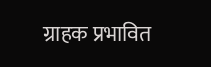ग्राहक प्रभावित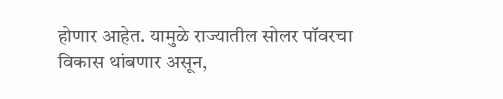होणार आहेत. यामुळे राज्यातील सोलर पॉवरचा विकास थांबणार असून,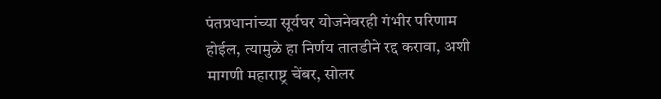पंतप्रधानांच्या सूर्यघर योजनेवरही गंभीर परिणाम होईल, त्यामुळे हा निर्णय तातडीने रद्द करावा, अशी मागणी महाराष्ट्र चेंबर, सोलर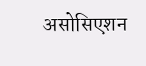असोसिएशन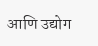आणि उद्योग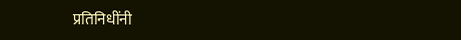प्रतिनिधींनी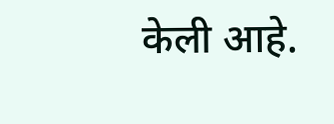केली आहे.